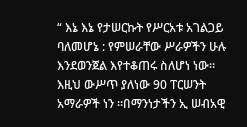“ እኔ እኔ የታሠርኩት የሥርአቱ አገልጋይ ባለመሆኔ : የምሠራቸው ሥራዎችን ሁሉ እንደወንጀል እየተቆጠሩ ስለሆነ ነው። እዚህ ውሥጥ ያለነው 90 ፐርሠንት አማራዎች ነን ።በማንነታችን ኢ ሠብአዊ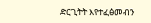ድርጊትት እየተፈፅመብን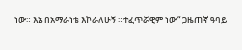ነው። እኔ በአማራነቴ እኮራለሁኝ ።ተፈጥሯዊም ነው“ ጋዜጠኛ ዓባይ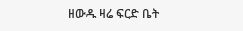ዘውዱ ዛሬ ፍርድ ቤት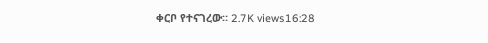ቀርቦ የተናገረው። 2.7K views16:28